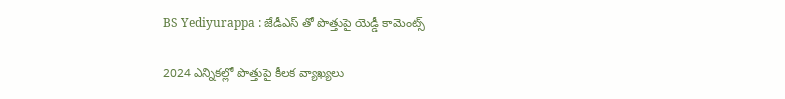BS Yediyurappa : జేడీఎస్ తో పొత్తుపై యెడ్డీ కామెంట్స్

2024 ఎన్నిక‌ల్లో పొత్తుపై కీల‌క వ్యాఖ్య‌లు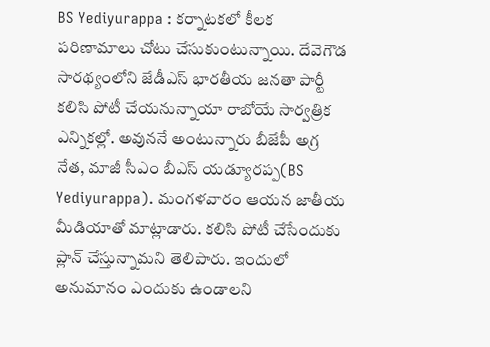BS Yediyurappa : క‌ర్నాట‌క‌లో కీల‌క ప‌రిణామాలు చోటు చేసుకుంటున్నాయి. దేవెగౌడ సార‌థ్యంలోని జేడీఎస్ భార‌తీయ జ‌న‌తా పార్టీ క‌లిసి పోటీ చేయ‌నున్నాయా రాబోయే సార్వ‌త్రిక ఎన్నిక‌ల్లో. అవున‌నే అంటున్నారు బీజేపీ అగ్ర నేత‌, మాజీ సీఎం బీఎస్ య‌డ్యూర‌ప్ప‌(BS Yediyurappa). మంగ‌ళ‌వారం ఆయ‌న జాతీయ మీడియాతో మాట్లాడారు. క‌లిసి పోటీ చేసేందుకు ప్లాన్ చేస్తున్నామ‌ని తెలిపారు. ఇందులో అనుమానం ఎందుకు ఉండాల‌ని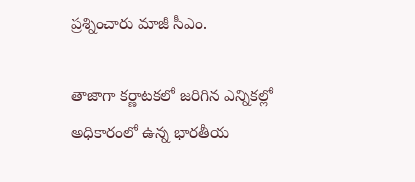ప్ర‌శ్నించారు మాజీ సీఎం.

తాజాగా క‌ర్ణాట‌క‌లో జ‌రిగిన ఎన్నిక‌ల్లో అధికారంలో ఉన్న భార‌తీయ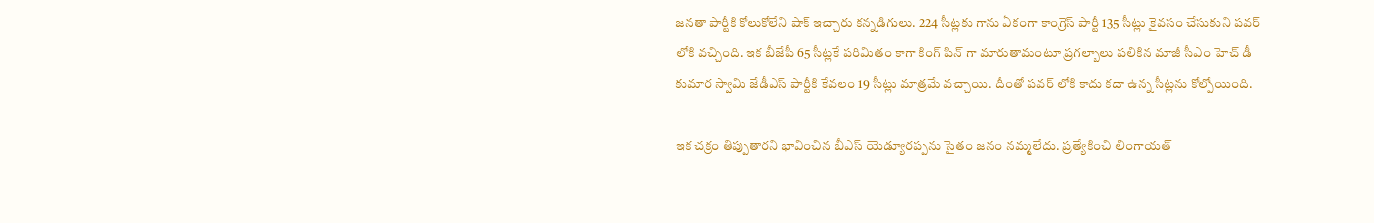జ‌న‌తా పార్టీకి కోలుకోలేని షాక్ ఇచ్చారు కన్న‌డిగులు. 224 సీట్ల‌కు గాను ఏకంగా కాంగ్రెస్ పార్టీ 135 సీట్లు కైవ‌సం చేసుకుని ప‌వ‌ర్ లోకి వ‌చ్చింది. ఇక బీజేపీ 65 సీట్ల‌కే ప‌రిమితం కాగా కింగ్ పిన్ గా మారుతామంటూ ప్ర‌గ‌ల్బాలు ప‌లికిన మాజీ సీఎం హెచ్ డీ కుమార స్వామి జేడీఎస్ పార్టీకి కేవ‌లం 19 సీట్లు మాత్ర‌మే వ‌చ్చాయి. దీంతో ప‌వ‌ర్ లోకి కాదు క‌దా ఉన్న సీట్ల‌ను కోల్పోయింది.

ఇక చ‌క్రం తిప్పుతార‌ని భావించిన బీఎస్ యెడ్యూర‌ప్ప‌ను సైతం జ‌నం న‌మ్మ‌లేదు. ప్ర‌త్యేకించి లింగాయ‌త్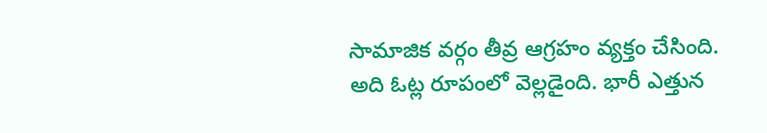సామాజిక వ‌ర్గం తీవ్ర ఆగ్ర‌హం వ్య‌క్తం చేసింది. అది ఓట్ల రూపంలో వెల్ల‌డైంది. భారీ ఎత్తున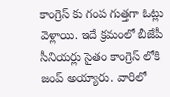కాంగ్రెస్ కు గంప గుత్త‌గా ఓట్లు వెళ్లాయి. ఇదే క్ర‌మంలో బీజేపీ సీనియ‌ర్లు సైతం కాంగ్రెస్ లోకి జంప్ అయ్యారు. వారిలో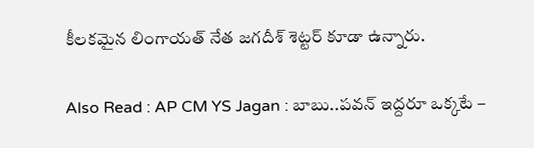కీల‌క‌మైన లింగాయత్ నేత జ‌గ‌దీశ్ శెట్టర్ కూడా ఉన్నారు.

Also Read : AP CM YS Jagan : బాబు..ప‌వ‌న్ ఇద్ద‌రూ ఒక్క‌టే –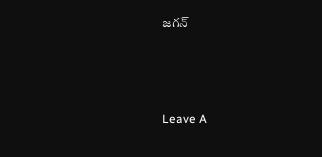జ‌గ‌న్



Leave A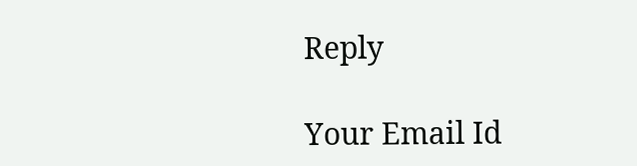Reply

Your Email Id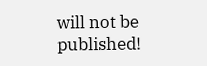will not be published!